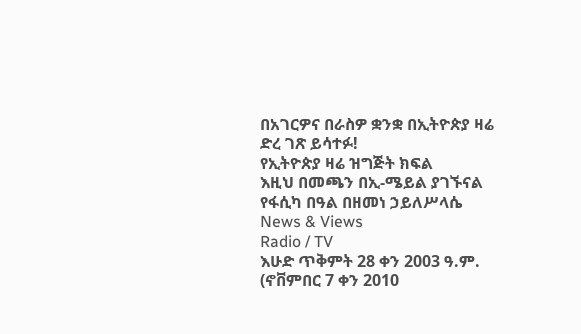በአገርዎና በራስዎ ቋንቋ በኢትዮጵያ ዛሬ ድረ ገጽ ይሳተፉ!
የኢትዮጵያ ዛሬ ዝግጅት ክፍል
እዚህ በመጫን በኢ-ሜይል ያገኙናል
የፋሲካ በዓል በዘመነ ኃይለሥላሴ
News & Views
Radio / TV
እሁድ ጥቅምት 28 ቀን 2003 ዓ.ም. (ኖቨምበር 7 ቀን 2010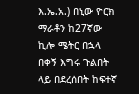እ.ኤ.አ.) በኒው ዮርክ ማራቶን ከ27ኛው ኪሎ ሜትር በኋላ በቀኝ እግሩ ጉልበት ላይ በደረሰበት ከፍተኛ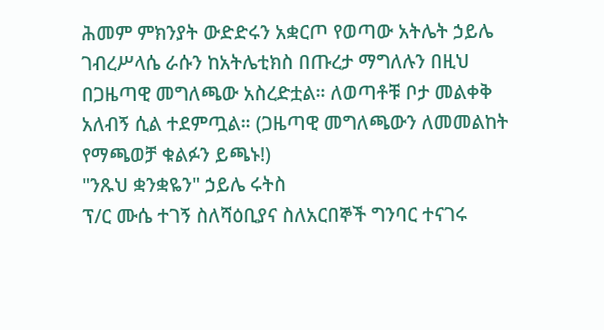ሕመም ምክንያት ውድድሩን አቋርጦ የወጣው አትሌት ኃይሌ ገብረሥላሴ ራሱን ከአትሌቲክስ በጡረታ ማግለሉን በዚህ በጋዜጣዊ መግለጫው አስረድቷል። ለወጣቶቹ ቦታ መልቀቅ አለብኝ ሲል ተደምጧል። (ጋዜጣዊ መግለጫውን ለመመልከት የማጫወቻ ቁልፉን ይጫኑ!)
"ንጹህ ቋንቋዬን" ኃይሌ ሩትስ
ፕ/ር ሙሴ ተገኝ ስለሻዕቢያና ስለአርበኞች ግንባር ተናገሩ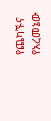የጨካኙና የአረመኔው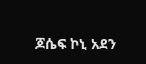ጆሴፍ ኮኒ አደን